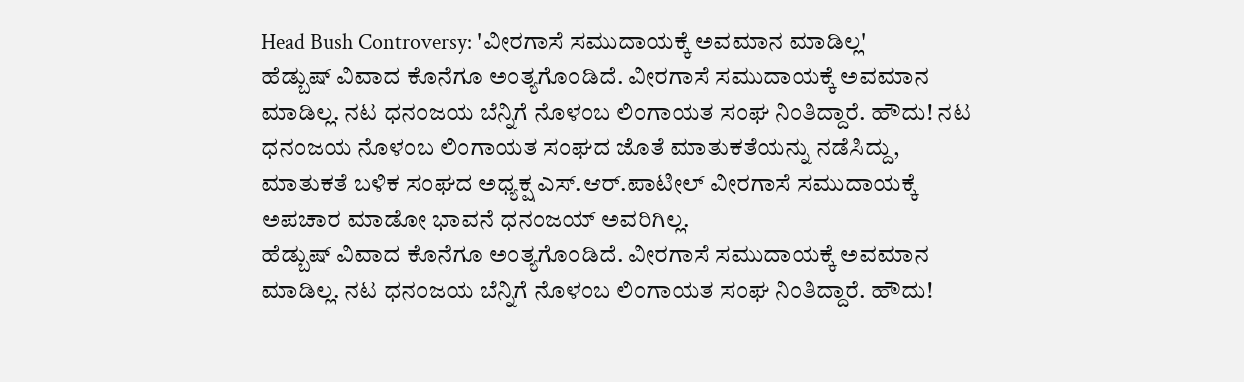Head Bush Controversy: 'ವೀರಗಾಸೆ ಸಮುದಾಯಕ್ಕೆ ಅವಮಾನ ಮಾಡಿಲ್ಲ'
ಹೆಡ್ಬುಷ್ ವಿವಾದ ಕೊನೆಗೂ ಅಂತ್ಯಗೊಂಡಿದೆ. ವೀರಗಾಸೆ ಸಮುದಾಯಕ್ಕೆ ಅವಮಾನ ಮಾಡಿಲ್ಲ. ನಟ ಧನಂಜಯ ಬೆನ್ನಿಗೆ ನೊಳಂಬ ಲಿಂಗಾಯತ ಸಂಘ ನಿಂತಿದ್ದಾರೆ. ಹೌದು! ನಟ ಧನಂಜಯ ನೊಳಂಬ ಲಿಂಗಾಯತ ಸಂಘದ ಜೊತೆ ಮಾತುಕತೆಯನ್ನು ನಡೆಸಿದ್ದು, ಮಾತುಕತೆ ಬಳಿಕ ಸಂಘದ ಅಧ್ಯಕ್ಷ ಎಸ್.ಆರ್.ಪಾಟೀಲ್ ವೀರಗಾಸೆ ಸಮುದಾಯಕ್ಕೆ ಅಪಚಾರ ಮಾಡೋ ಭಾವನೆ ಧನಂಜಯ್ ಅವರಿಗಿಲ್ಲ.
ಹೆಡ್ಬುಷ್ ವಿವಾದ ಕೊನೆಗೂ ಅಂತ್ಯಗೊಂಡಿದೆ. ವೀರಗಾಸೆ ಸಮುದಾಯಕ್ಕೆ ಅವಮಾನ ಮಾಡಿಲ್ಲ. ನಟ ಧನಂಜಯ ಬೆನ್ನಿಗೆ ನೊಳಂಬ ಲಿಂಗಾಯತ ಸಂಘ ನಿಂತಿದ್ದಾರೆ. ಹೌದು!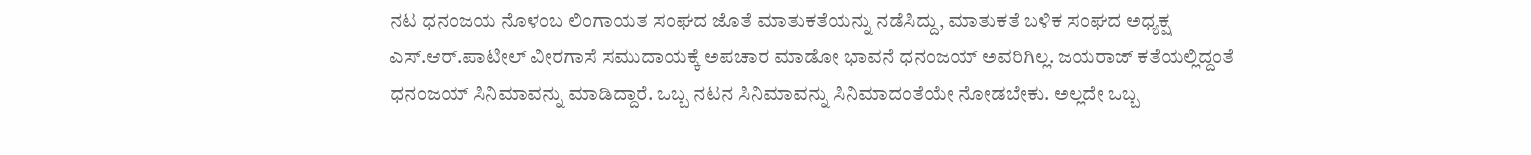ನಟ ಧನಂಜಯ ನೊಳಂಬ ಲಿಂಗಾಯತ ಸಂಘದ ಜೊತೆ ಮಾತುಕತೆಯನ್ನು ನಡೆಸಿದ್ದು, ಮಾತುಕತೆ ಬಳಿಕ ಸಂಘದ ಅಧ್ಯಕ್ಷ ಎಸ್.ಆರ್.ಪಾಟೀಲ್ ವೀರಗಾಸೆ ಸಮುದಾಯಕ್ಕೆ ಅಪಚಾರ ಮಾಡೋ ಭಾವನೆ ಧನಂಜಯ್ ಅವರಿಗಿಲ್ಲ. ಜಯರಾಜ್ ಕತೆಯಲ್ಲಿದ್ದಂತೆ ಧನಂಜಯ್ ಸಿನಿಮಾವನ್ನು ಮಾಡಿದ್ದಾರೆ. ಒಬ್ಬ ನಟನ ಸಿನಿಮಾವನ್ನು ಸಿನಿಮಾದಂತೆಯೇ ನೋಡಬೇಕು. ಅಲ್ಲದೇ ಒಬ್ಬ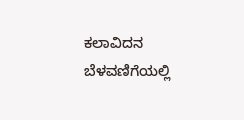ಕಲಾವಿದನ ಬೆಳವಣಿಗೆಯಲ್ಲಿ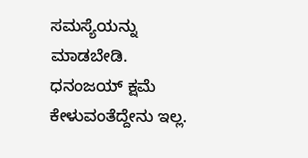ಸಮಸ್ಯೆಯನ್ನು ಮಾಡಬೇಡಿ. ಧನಂಜಯ್ ಕ್ಷಮೆ ಕೇಳುವಂತೆದ್ದೇನು ಇಲ್ಲ.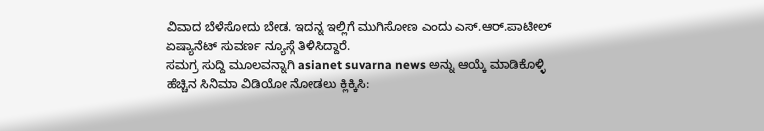ವಿವಾದ ಬೆಳೆಸೋದು ಬೇಡ. ಇದನ್ನ ಇಲ್ಲಿಗೆ ಮುಗಿಸೋಣ ಎಂದು ಎಸ್.ಆರ್.ಪಾಟೀಲ್ ಏಷ್ಯಾನೆಟ್ ಸುವರ್ಣ ನ್ಯೂಸ್ಗೆ ತಿಳಿಸಿದ್ದಾರೆ.
ಸಮಗ್ರ ಸುದ್ದಿ ಮೂಲವನ್ನಾಗಿ asianet suvarna news ಅನ್ನು ಆಯ್ಕೆ ಮಾಡಿಕೊಳ್ಳಿ
ಹೆಚ್ಚಿನ ಸಿನಿಮಾ ವಿಡಿಯೋ ನೋಡಲು ಕ್ಲಿಕ್ಕಿಸಿ: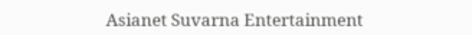Asianet Suvarna Entertainment